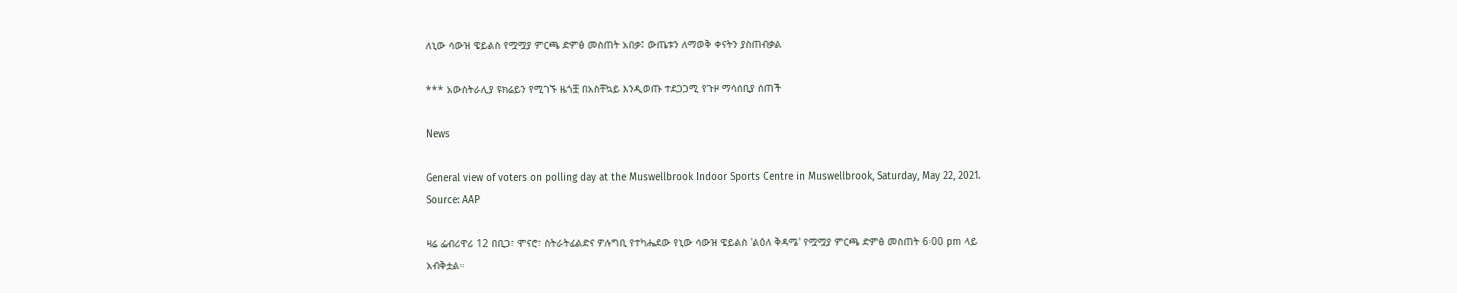ለኒው ሳውዝ ዌይልስ የሟሟያ ምርጫ ድምፅ መስጠት አበቃ፤ ውጤቱን ለማወቅ ቀናትን ያስጠብቃል

*** አውስትራሊያ ዩክሬይን የሚገኙ ዜጎቿ በአስቸኳይ እንዲወጡ ተደጋጋሚ የጉዞ ማሳሰቢያ ሰጠች

News

General view of voters on polling day at the Muswellbrook Indoor Sports Centre in Muswellbrook, Saturday, May 22, 2021. Source: AAP

ዛሬ ፌብሪዋሪ 12 በቢጋ፣ ሞናሮ፣ ስትራትፊልድና ዎሉግቢ የተካሔደው የኒው ሳውዝ ዌይልስ 'ልዕለ ቅዳሜ' የሟሟያ ምርጫ ድምፅ መስጠት 6፡00 pm ላይ አብቅቷል።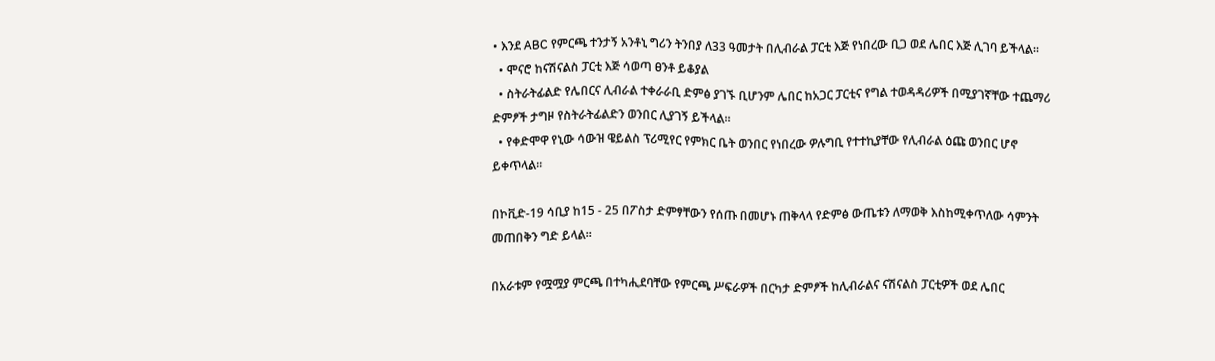• እንደ ABC የምርጫ ተንታኝ አንቶኒ ግሪን ትንበያ ለ33 ዓመታት በሊብራል ፓርቲ እጅ የነበረው ቢጋ ወደ ሌበር እጅ ሊገባ ይችላል።
  • ሞናሮ ከናሽናልስ ፓርቲ እጅ ሳወጣ ፀንቶ ይቆያል
  • ስትራትፊልድ የሌበርና ሊብራል ተቀራራቢ ድምፅ ያገኙ ቢሆንም ሌበር ከአጋር ፓርቲና የግል ተወዳዳሪዎች በሚያገኛቸው ተጨማሪ ድምፆች ታግዞ የስትራትፊልድን ወንበር ሊያገኝ ይችላል።
  • የቀድሞዋ የኒው ሳውዝ ዌይልስ ፕሪሚየር የምክር ቤት ወንበር የነበረው ዎሉግቢ የተተኪያቸው የሊብራል ዕጩ ወንበር ሆኖ ይቀጥላል።

በኮቪድ-19 ሳቢያ ከ15 - 25 በፖስታ ድምፃቸውን የሰጡ በመሆኑ ጠቅላላ የድምፅ ውጤቱን ለማወቅ እስከሚቀጥለው ሳምንት መጠበቅን ግድ ይላል።

በአራቱም የሟሟያ ምርጫ በተካሒደባቸው የምርጫ ሥፍራዎች በርካታ ድምፆች ከሊብራልና ናሽናልስ ፓርቲዎች ወደ ሌበር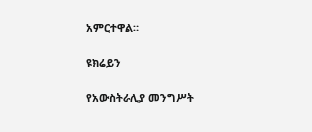አምርተዋል።

ዩክሬይን

የአውስትራሊያ መንግሥት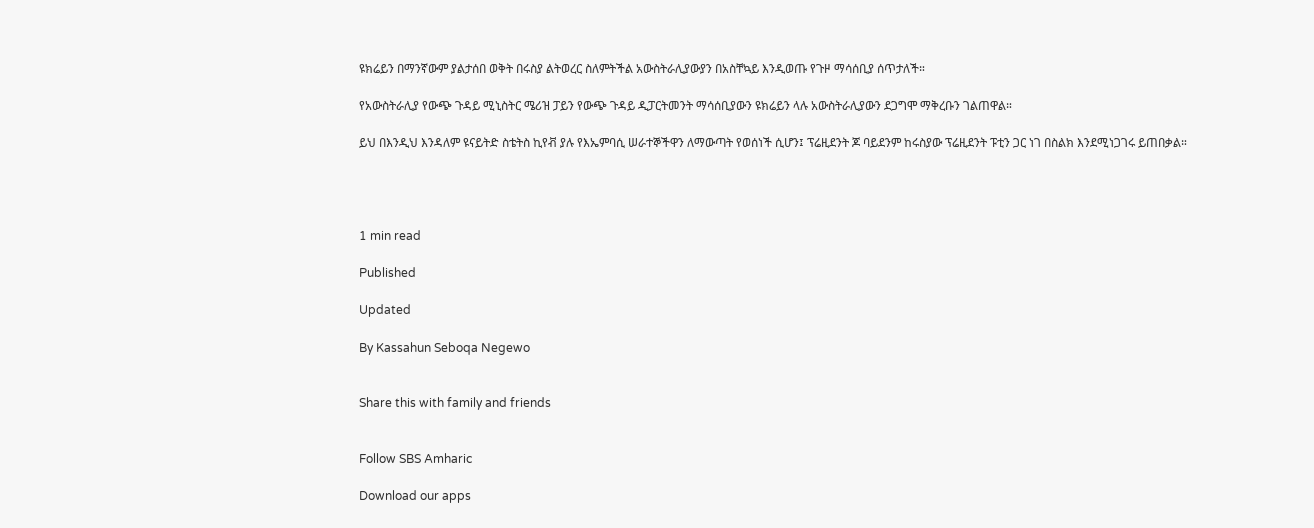ዩክሬይን በማንኛውም ያልታሰበ ወቅት በሩስያ ልትወረር ስለምትችል አውስትራሊያውያን በአስቸኳይ እንዲወጡ የጉዞ ማሳሰቢያ ሰጥታለች።

የአውስትራሊያ የውጭ ጉዳይ ሚኒስትር ሜሪዝ ፓይን የውጭ ጉዳይ ዲፓርትመንት ማሳሰቢያውን ዩክሬይን ላሉ አውስትራሊያውን ደጋግሞ ማቅረቡን ገልጠዋል።

ይህ በእንዲህ እንዳለም ዩናይትድ ስቴትስ ኪየቭ ያሉ የእኤምባሲ ሠራተኞችዋን ለማውጣት የወሰነች ሲሆን፤ ፕሬዚደንት ጆ ባይደንም ከሩስያው ፕሬዚደንት ፑቲን ጋር ነገ በስልክ እንደሚነጋገሩ ይጠበቃል።




1 min read

Published

Updated

By Kassahun Seboqa Negewo


Share this with family and friends


Follow SBS Amharic

Download our apps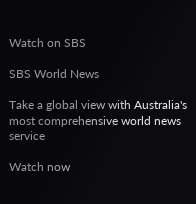Watch on SBS

SBS World News

Take a global view with Australia's most comprehensive world news service

Watch now